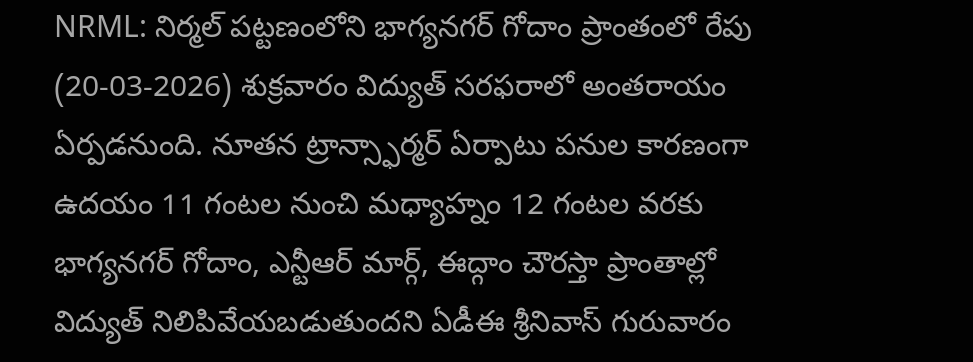NRML: నిర్మల్ పట్టణంలోని భాగ్యనగర్ గోదాం ప్రాంతంలో రేపు (20-03-2026) శుక్రవారం విద్యుత్ సరఫరాలో అంతరాయం ఏర్పడనుంది. నూతన ట్రాన్స్ఫార్మర్ ఏర్పాటు పనుల కారణంగా ఉదయం 11 గంటల నుంచి మధ్యాహ్నం 12 గంటల వరకు భాగ్యనగర్ గోదాం, ఎన్టీఆర్ మార్గ్, ఈద్గాం చౌరస్తా ప్రాంతాల్లో విద్యుత్ నిలిపివేయబడుతుందని ఏడీఈ శ్రీనివాస్ గురువారం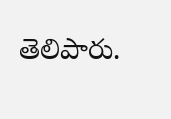తెలిపారు.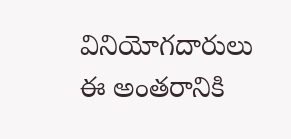వినియోగదారులు ఈ అంతరానికి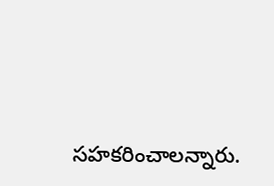సహకరించాలన్నారు.